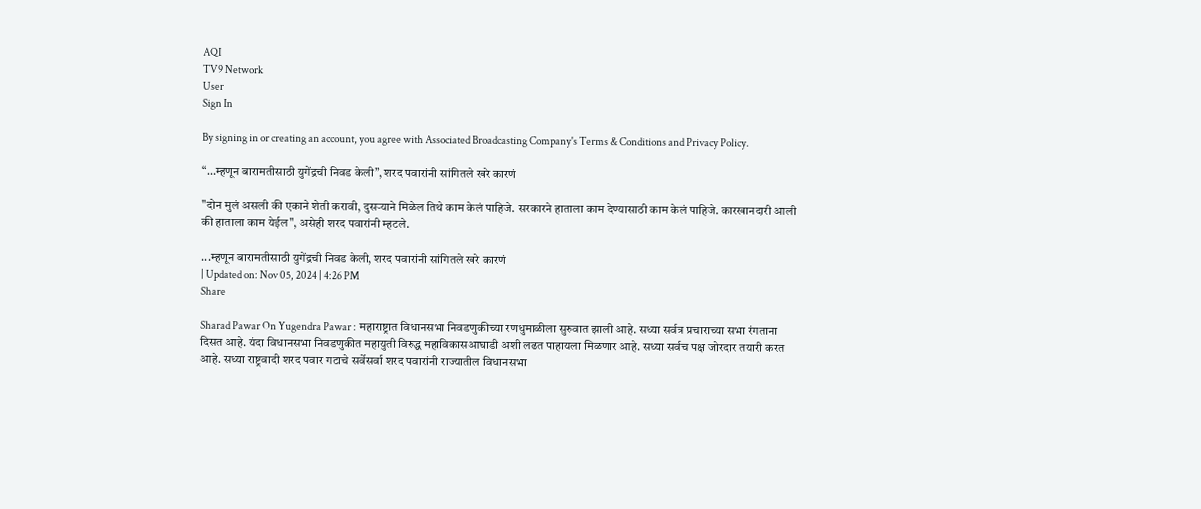AQI
TV9 Network
User
Sign In

By signing in or creating an account, you agree with Associated Broadcasting Company's Terms & Conditions and Privacy Policy.

“…म्हणून बारामतीसाठी युगेंद्रची निवड केली”, शरद पवारांनी सांगितले खरे कारणं

"दोन मुलं असली की एकाने शेती करावी, दुसऱ्याने मिळेल तिथे काम केलं पाहिजे. सरकारने हाताला काम देण्यासाठी काम केलं पाहिजे. कारखानदारी आली की हाताला काम येईल", असेही शरद पवारांनी म्हटले.

...म्हणून बारामतीसाठी युगेंद्रची निवड केली, शरद पवारांनी सांगितले खरे कारणं
| Updated on: Nov 05, 2024 | 4:26 PM
Share

Sharad Pawar On Yugendra Pawar : महाराष्ट्रात विधानसभा निवडणुकीच्या रणधुमाळीला सुरुवात झाली आहे. सध्या सर्वत्र प्रचाराच्या सभा रंगताना दिसत आहे. यंदा विधानसभा निवडणुकीत महायुती विरुद्ध महाविकासआघाडी अशी लढत पाहायला मिळणार आहे. सध्या सर्वच पक्ष जोरदार तयारी करत आहे. सध्या राष्ट्रवादी शरद पवार गटाचे सर्वेसर्वा शरद पवारांनी राज्यातील विधानसभा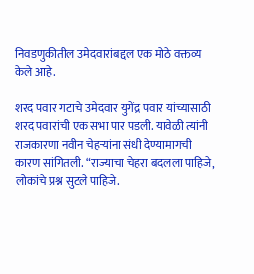निवडणुकीतील उमेदवारांबद्दल एक मोठे वक्तव्य केले आहे.

शरद पवार गटाचे उमेदवार युगेंद्र पवार यांच्यासाठी शरद पवारांची एक सभा पार पडली. यावेळी त्यांनी राजकारणा नवीन चेहऱ्यांना संधी देण्यामागची कारण सांगितली. “राज्याचा चेहरा बदलला पाहिजे, लोकांचे प्रश्न सुटले पाहिजे.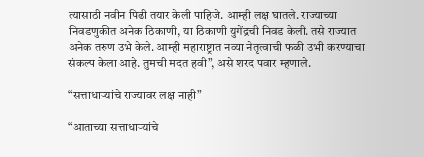त्यासाठी नवीन पिढी तयार केली पाहिजे. आम्ही लक्ष घातले. राज्याच्या निवडणुकीत अनेक ठिकाणी, या ठिकाणी युगेंद्रची निवड केली. तसे राज्यात अनेक तरुण उभे केले. आम्ही महाराष्ट्रात नव्या नेतृत्वाची फळी उभी करण्याचा संकल्प केला आहे. तुमची मदत हवी”, असे शरद पवार म्हणाले.

“सत्ताधाऱ्यांचे राज्यावर लक्ष नाही”

“आताच्या सत्ताधाऱ्यांचे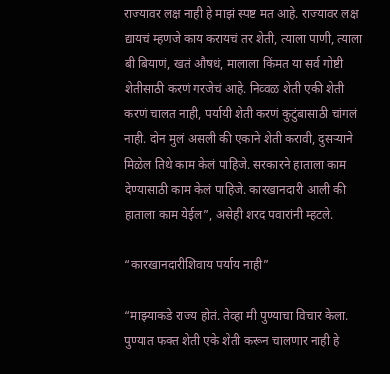राज्यावर लक्ष नाही हे माझं स्पष्ट मत आहे. राज्यावर लक्ष द्यायचं म्हणजे काय करायचं तर शेती, त्याला पाणी, त्याला बी बियाणं, खतं औषधं, मालाला किंमत या सर्व गोष्टी शेतीसाठी करणं गरजेचं आहे. निव्वळ शेती एकी शेती करणं चालत नाही, पर्यायी शेती करणं कुटुंबासाठी चांगलं नाही. दोन मुलं असली की एकाने शेती करावी, दुसऱ्याने मिळेल तिथे काम केलं पाहिजे. सरकारने हाताला काम देण्यासाठी काम केलं पाहिजे. कारखानदारी आली की हाताला काम येईल”, असेही शरद पवारांनी म्हटले.

“कारखानदारीशिवाय पर्याय नाही”

“माझ्याकडे राज्य होतं. तेव्हा मी पुण्याचा विचार केला. पुण्यात फक्त शेती एके शेती करून चालणार नाही हे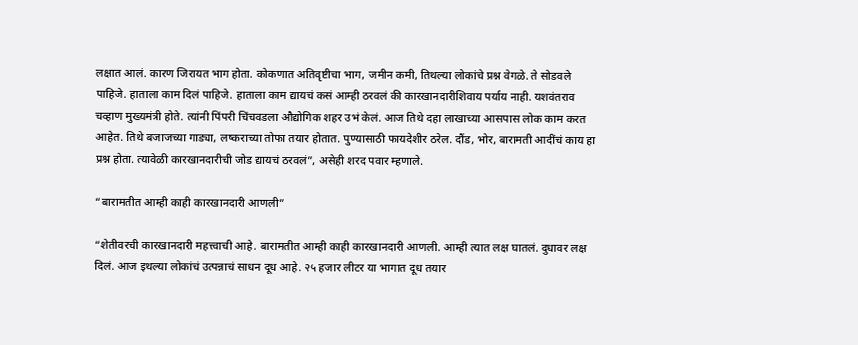लक्षात आलं. कारण जिरायत भाग होता. कोकणात अतिवृष्टीचा भाग, जमीन कमी, तिथल्या लोकांचे प्रश्न वेगळे. ते सोडवले पाहिजे. हाताला काम दिलं पाहिजे. हाताला काम द्यायचं कसं आम्ही ठरवलं की कारखानदारीशिवाय पर्याय नाही. यशवंतराव चव्हाण मुख्यमंत्री होते. त्यांनी पिंपरी चिंचवडला औद्योगिक शहर उभं केलं. आज तिथे दहा लाखाच्या आसपास लोक काम करत आहेत. तिथे बजाजच्या गाड्या, लष्कराच्या तोफा तयार होतात. पुण्यासाठी फायदेशीर ठरेल. दौंड, भोर, बारामती आदींचं काय हा प्रश्न होता. त्यावेळी कारखानदारीची जोड द्यायचं ठरवलं”, असेही शरद पवार म्हणाले.

“बारामतीत आम्ही काही कारखानदारी आणली”

“शेतीवरची कारखानदारी महत्त्वाची आहे. बारामतीत आम्ही काही कारखानदारी आणली. आम्ही त्यात लक्ष घातलं. दुधावर लक्ष दिलं. आज इथल्या लोकांचं उत्पन्नाचं साधन दूध आहे. २५ हजार लीटर या भागात दूध तयार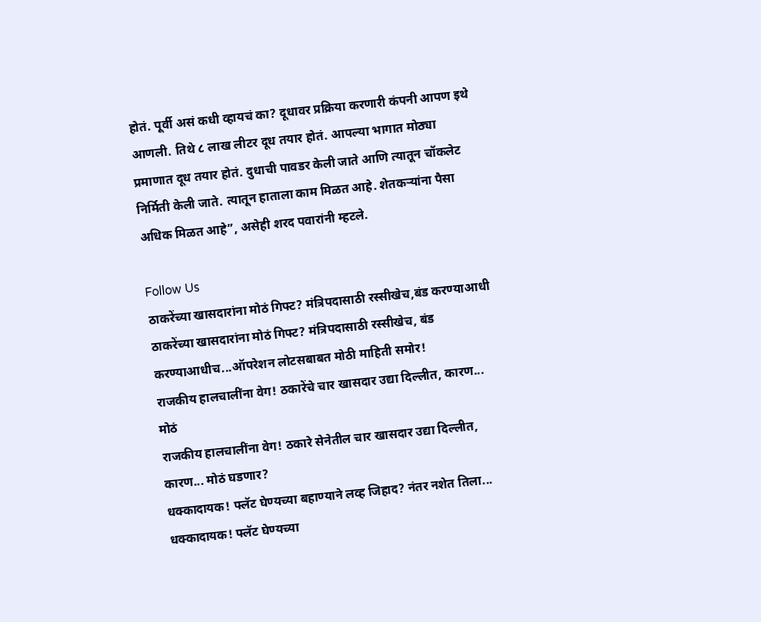होतं. पूर्वी असं कधी व्हायचं का? दूधावर प्रक्रिया करणारी कंपनी आपण इथे आणली. तिथे ८ लाख लीटर दूध तयार होतं. आपल्या भागात मोठ्या प्रमाणात दूध तयार होतं. दुधाची पावडर केली जाते आणि त्यातून चॉकलेट निर्मिती केली जाते. त्यातून हाताला काम मिळत आहे. शेतकऱ्यांना पैसा अधिक मिळत आहे”, असेही शरद पवारांनी म्हटले.

Follow Us
ठाकरेंच्या खासदारांना मोठं गिफ्ट? मंत्रिपदासाठी रस्सीखेच,बंड करण्याआधी
ठाकरेंच्या खासदारांना मोठं गिफ्ट? मंत्रिपदासाठी रस्सीखेच, बंड करण्याआधीच...ऑपरेशन लोटसबाबत मोठी माहिती समोर!
राजकीय हालचालींना वेग! ठकारेंचे चार खासदार उद्या दिल्लीत, कारण... मोठं
राजकीय हालचालींना वेग! ठकारे सेनेतील चार खासदार उद्या दिल्लीत, कारण... मोठं घडणार?
धक्कादायक! फ्लॅट घेण्यच्या बहाण्याने लव्ह जिहाद? नंतर नशेत तिला...
धक्कादायक! फ्लॅट घेण्यच्या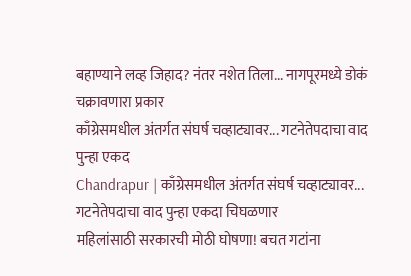बहाण्याने लव्ह जिहाद? नंतर नशेत तिला... नागपूरमध्ये डोकं चक्रावणारा प्रकार
काँग्रेसमधील अंतर्गत संघर्ष चव्हाट्यावर... गटनेतेपदाचा वाद पुन्हा एकद
Chandrapur | काँग्रेसमधील अंतर्गत संघर्ष चव्हाट्यावर...  गटनेतेपदाचा वाद पुन्हा एकदा चिघळणार
महिलांसाठी सरकारची मोठी घोषणा! बचत गटांना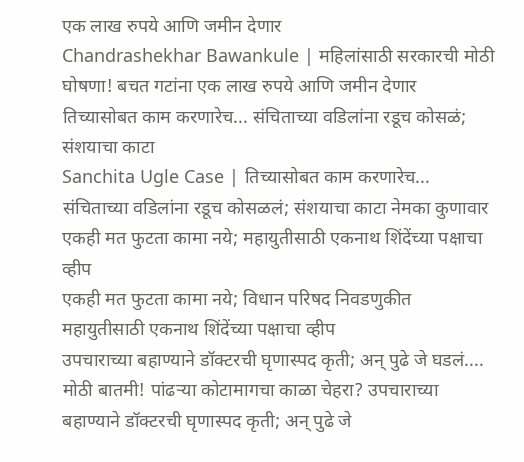एक लाख रुपये आणि जमीन देणार
Chandrashekhar Bawankule | महिलांसाठी सरकारची मोठी घोषणा! बचत गटांना एक लाख रुपये आणि जमीन देणार
तिच्यासोबत काम करणारेच... संचिताच्या वडिलांना रडूच कोसळं; संशयाचा काटा
Sanchita Ugle Case | तिच्यासोबत काम करणारेच... संचिताच्या वडिलांना रडूच कोसळलं; संशयाचा काटा नेमका कुणावार
एकही मत फुटता कामा नये; महायुतीसाठी एकनाथ शिंदेंच्या पक्षाचा व्हीप
एकही मत फुटता कामा नये; विधान परिषद निवडणुकीत महायुतीसाठी एकनाथ शिंदेंच्या पक्षाचा व्हीप
उपचाराच्या बहाण्याने डॉक्टरची घृणास्पद कृती; अन् पुढे जे घडलं....
मोठी बातमी! पांढऱ्या कोटामागचा काळा चेहरा? उपचाराच्या बहाण्याने डॉक्टरची घृणास्पद कृती; अन् पुढे जे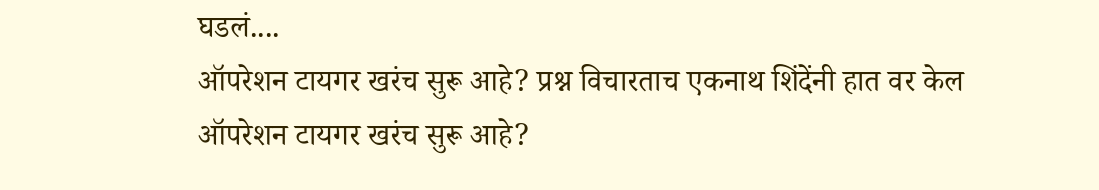घडलं....
ऑपरेशन टायगर खरंच सुरू आहे? प्रश्न विचारताच एकनाथ शिंदेंनी हात वर केल
ऑपरेशन टायगर खरंच सुरू आहे?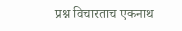प्रश्न विचारताच एकनाथ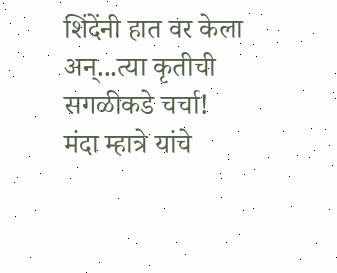शिंदेंनी हात वर केला अन्...त्या कृतीची सगळीकडे चर्चा!
मंदा म्हात्रे यांचे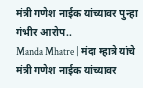मंत्री गणेश नाईक यांच्यावर पुन्हा गंभीर आरोप..
Manda Mhatre | मंदा म्हात्रे यांचे मंत्री गणेश नाईक यांच्यावर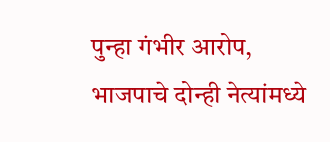पुन्हा गंभीर आरोप, भाजपाचे दोन्ही नेत्यांमध्ये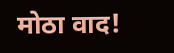मोठा वाद!